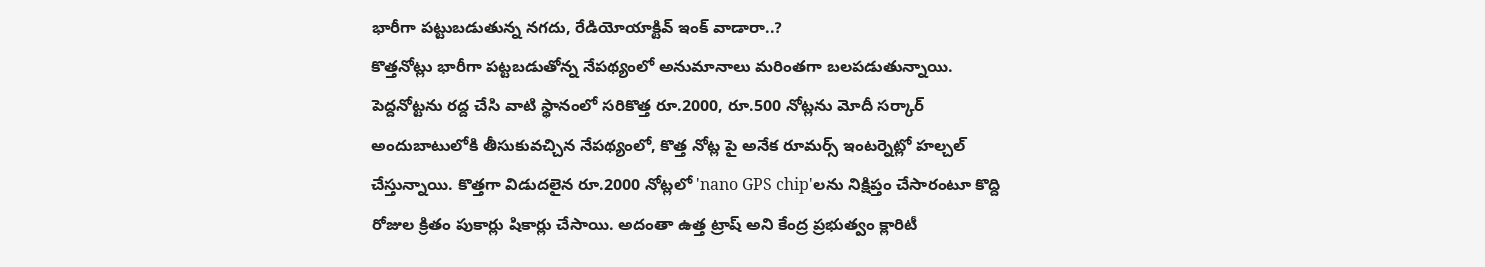భారీగా పట్టుబడుతున్న నగదు, రేడియోయాక్టివ్ ఇంక్ వాడారా..?
కొత్తనోట్లు భారీగా పట్టబడుతోన్న నేపథ్యంలో అనుమానాలు మరింతగా బలపడుతున్నాయి.
పెద్దనోట్టను రద్ద చేసి వాటి స్థానంలో సరికొత్త రూ.2000, రూ.500 నోట్లను మోదీ సర్కార్ అందుబాటులోకి తీసుకువచ్చిన నేపథ్యంలో, కొత్త నోట్ల పై అనేక రూమర్స్ ఇంటర్నెట్లో హల్చల్ చేస్తున్నాయి. కొత్తగా విడుదలైన రూ.2000 నోట్లలో 'nano GPS chip'లను నిక్షిప్తం చేసారంటూ కొద్ది రోజుల క్రితం పుకార్లు షికార్లు చేసాయి. అదంతా ఉత్త ట్రాష్ అని కేంద్ర ప్రభుత్వం క్లారిటీ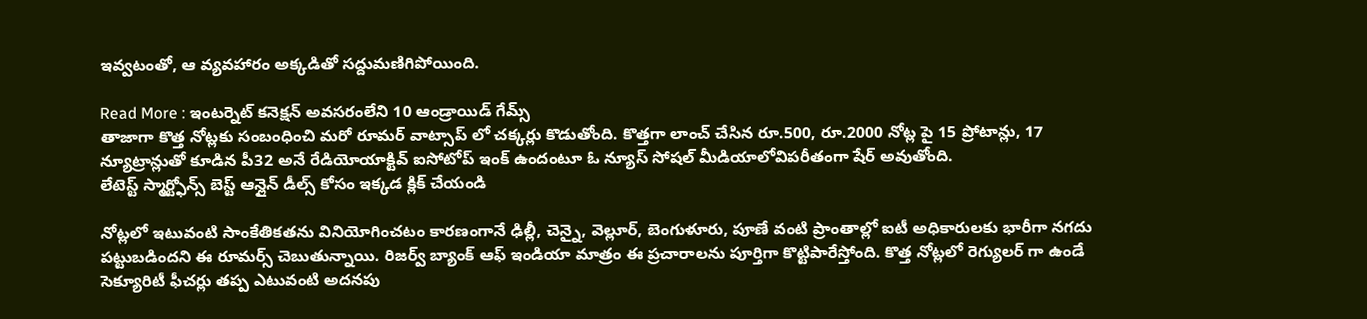ఇవ్వటంతో, ఆ వ్యవహారం అక్కడితో సద్దుమణిగిపోయింది.

Read More : ఇంటర్నెట్ కనెక్షన్ అవసరంలేని 10 ఆండ్రాయిడ్ గేమ్స్
తాజాగా కొత్త నోట్లకు సంబంధించి మరో రూమర్ వాట్సాప్ లో చక్కర్లు కొడుతోంది. కొత్తగా లాంచ్ చేసిన రూ.500, రూ.2000 నోట్ల పై 15 ప్రోటాన్లు, 17 న్యూట్రాన్లుతో కూడిన పీ32 అనే రేడియోయాక్టివ్ ఐసోటోప్ ఇంక్ ఉందంటూ ఓ న్యూస్ సోషల్ మీడియాలోవిపరీతంగా షేర్ అవుతోంది.
లేటెస్ట్ స్మార్ట్ఫోన్స్ బెస్ట్ ఆన్లైన్ డీల్స్ కోసం ఇక్కడ క్లిక్ చేయండి

నోట్లలో ఇటువంటి సాంకేతికతను వినియోగించటం కారణంగానే ఢిల్లీ, చెన్నై, వెల్లూర్, బెంగుళూరు, పూణే వంటి ప్రాంతాల్లో ఐటీ అధికారులకు భారీగా నగదు పట్టుబడిందని ఈ రూమర్స్ చెబుతున్నాయి. రిజర్వ్ బ్యాంక్ ఆఫ్ ఇండియా మాత్రం ఈ ప్రచారాలను పూర్తిగా కొట్టిపారేస్తోంది. కొత్త నోట్లలో రెగ్యులర్ గా ఉండే సెక్యూరిటీ ఫీచర్లు తప్ప ఎటువంటి అదనపు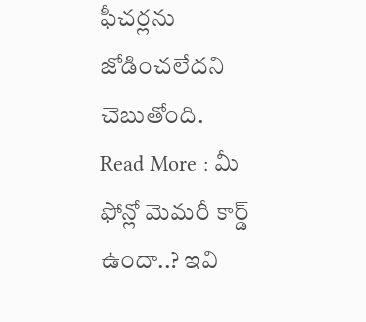ఫీచర్లను జోడించలేదని చెబుతోంది.
Read More : మీ ఫోన్లో మెమరీ కార్డ్ ఉందా..? ఇవి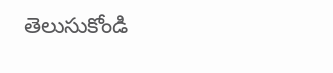తెలుసుకోండి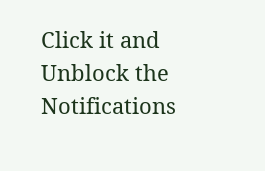Click it and Unblock the Notifications